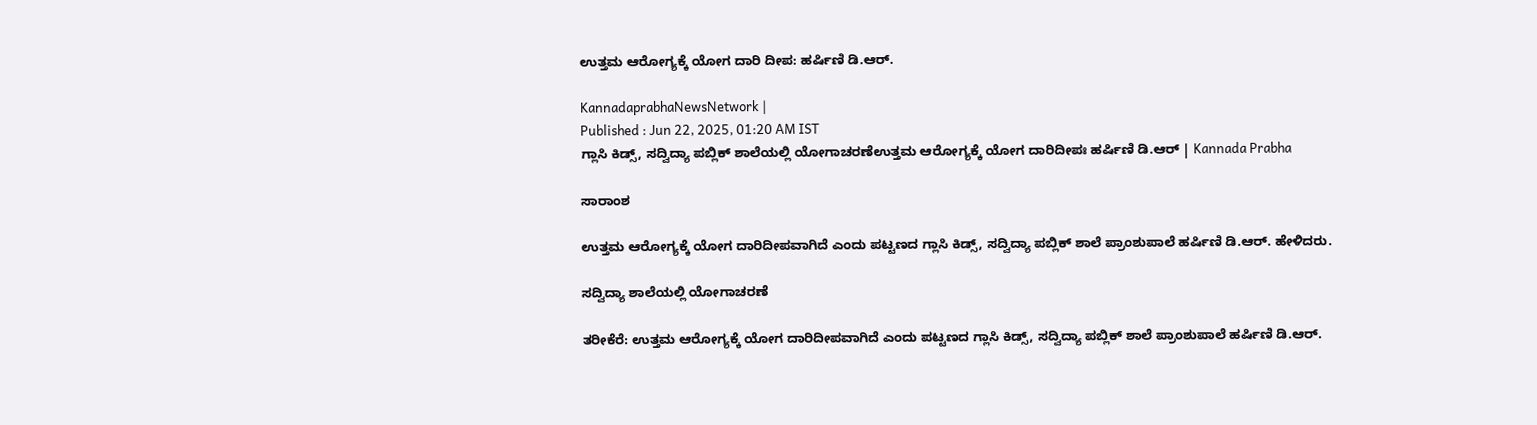ಉತ್ತಮ ಆರೋಗ್ಯಕ್ಕೆ ಯೋಗ ದಾರಿ ದೀಪ: ಹರ್ಷಿಣಿ ಡಿ.ಆರ್.

KannadaprabhaNewsNetwork |
Published : Jun 22, 2025, 01:20 AM IST
ಗ್ಲಾಸಿ ಕಿಡ್ಸ್, ಸದ್ವಿದ್ಯಾ ಪಬ್ಲಿಕ್ ಶಾಲೆಯಲ್ಲಿ ಯೋಗಾಚರಣೆಉತ್ತಮ ಆರೋಗ್ಯಕ್ಕೆ ಯೋಗ ದಾರಿದೀಪಃ ಹರ್ಷಿಣಿ ಡಿ.ಆರ್ | Kannada Prabha

ಸಾರಾಂಶ

ಉತ್ತಮ ಆರೋಗ್ಯಕ್ಕೆ ಯೋಗ ದಾರಿದೀಪವಾಗಿದೆ ಎಂದು ಪಟ್ಟಣದ ಗ್ಲಾಸಿ ಕಿಡ್ಸ್, ಸದ್ವಿದ್ಯಾ ಪಬ್ಲಿಕ್ ಶಾಲೆ ಪ್ರಾಂಶುಪಾಲೆ ಹರ್ಷಿಣಿ ಡಿ.ಆರ್. ಹೇಳಿದರು.

ಸದ್ವಿದ್ಯಾ ಶಾಲೆಯಲ್ಲಿ ಯೋಗಾಚರಣೆ

ತರೀಕೆರೆ: ಉತ್ತಮ ಆರೋಗ್ಯಕ್ಕೆ ಯೋಗ ದಾರಿದೀಪವಾಗಿದೆ ಎಂದು ಪಟ್ಟಣದ ಗ್ಲಾಸಿ ಕಿಡ್ಸ್, ಸದ್ವಿದ್ಯಾ ಪಬ್ಲಿಕ್ ಶಾಲೆ ಪ್ರಾಂಶುಪಾಲೆ ಹರ್ಷಿಣಿ ಡಿ.ಆರ್.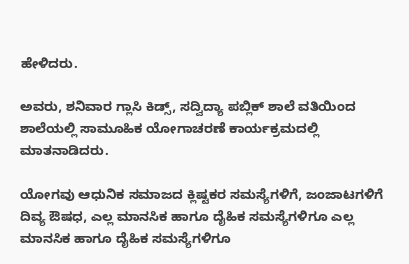ಹೇಳಿದರು.

ಅವರು, ಶನಿವಾರ ಗ್ಲಾಸಿ ಕಿಡ್ಸ್, ಸದ್ವಿದ್ಯಾ ಪಬ್ಲಿಕ್ ಶಾಲೆ ವತಿಯಿಂದ ಶಾಲೆಯಲ್ಲಿ ಸಾಮೂಹಿಕ ಯೋಗಾಚರಣೆ ಕಾರ್ಯಕ್ರಮದಲ್ಲಿ ಮಾತನಾಡಿದರು.

ಯೋಗವು ಆಧುನಿಕ ಸಮಾಜದ ಕ್ಲಿಷ್ಟಕರ ಸಮಸ್ಯೆಗಳಿಗೆ, ಜಂಜಾಟಗಳಿಗೆ ದಿವ್ಯ ಔಷಧ, ಎಲ್ಲ ಮಾನಸಿಕ ಹಾಗೂ ದೈಹಿಕ ಸಮಸ್ಯೆಗಳಿಗೂ ಎಲ್ಲ ಮಾನಸಿಕ ಹಾಗೂ ದೈಹಿಕ ಸಮಸ್ಯೆಗಳಿಗೂ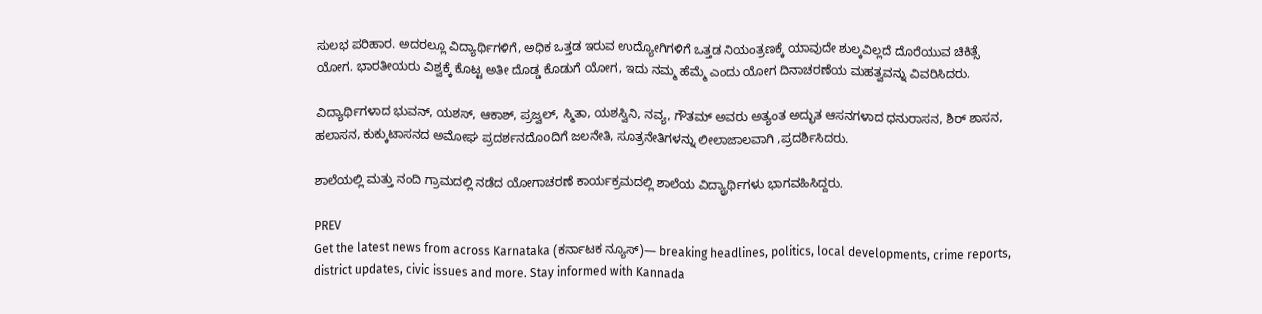ಸುಲಭ ಪರಿಹಾರ. ಅದರಲ್ಲೂ ವಿದ್ಯಾರ್ಥಿಗಳಿಗೆ, ಅಧಿಕ ಒತ್ತಡ ಇರುವ ಉದ್ಯೋಗಿಗಳಿಗೆ ಒತ್ತಡ ನಿಯಂತ್ರಣಕ್ಕೆ ಯಾವುದೇ ಶುಲ್ಕವಿಲ್ಲದೆ ದೊರೆಯುವ ಚಿಕಿತ್ಸೆ ಯೋಗ. ಭಾರತೀಯರು ವಿಶ್ವಕ್ಕೆ ಕೊಟ್ಟ ಅತೀ ದೊಡ್ಡ ಕೊಡುಗೆ ಯೋಗ, ಇದು ನಮ್ಮ ಹೆಮ್ಮೆ ಎಂದು ಯೋಗ ದಿನಾಚರಣೆಯ ಮಹತ್ವವನ್ನು ವಿವರಿಸಿದರು.

ವಿದ್ಯಾರ್ಥಿಗಳಾದ ಭುವನ್, ಯಶಸ್, ಆಕಾಶ್, ಪ್ರಜ್ವಲ್, ಸ್ಮಿತಾ, ಯಶಸ್ವಿನಿ, ನವ್ಯ, ಗೌತಮ್ ಅವರು ಅತ್ಯಂತ ಅದ್ಭುತ ಆಸನಗಳಾದ ಧನುರಾಸನ, ಶಿರ್ ಶಾಸನ, ಹಲಾಸನ, ಕುಕ್ಕುಟಾಸನದ ಅಮೋಘ ಪ್ರದರ್ಶನದೊoದಿಗೆ ಜಲನೇತಿ, ಸೂತ್ರನೇತಿಗಳನ್ನು ಲೀಲಾಜಾಲವಾಗಿ ,ಪ್ರದರ್ಶಿಸಿದರು.

ಶಾಲೆಯಲ್ಲಿ ಮತ್ತು ನಂದಿ ಗ್ರಾಮದಲ್ಲಿ ನಡೆದ ಯೋಗಾಚರಣೆ ಕಾರ್ಯಕ್ರಮದಲ್ಲಿ ಶಾಲೆಯ ವಿದ್ಯ್ರಾರ್ಥಿಗಳು ಭಾಗವಹಿಸಿದ್ದರು.

PREV
Get the latest news from across Karnataka (ಕರ್ನಾಟಕ ನ್ಯೂಸ್)— breaking headlines, politics, local developments, crime reports, district updates, civic issues and more. Stay informed with Kannada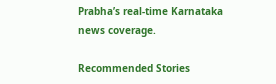Prabha’s real‑time Karnataka news coverage.

Recommended Stories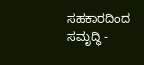ಸಹಕಾರದಿಂದ ಸಮೃದ್ಧಿ -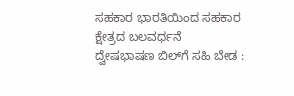ಸಹಕಾರ ಭಾರತಿಯಿಂದ ಸಹಕಾರ ಕ್ಷೇತ್ರದ ಬಲವರ್ಧನೆ
ದ್ವೇಷಭಾಷಣ ಬಿಲ್‌ಗೆ ಸಹಿ ಬೇಡ :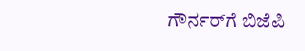ಗೌರ್ನರ್‌ಗೆ ಬಿಜೆಪಿ